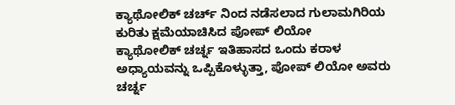ಕ್ಯಾಥೋಲಿಕ್ ಚರ್ಚ್ ನಿಂದ ನಡೆಸಲಾದ ಗುಲಾಮಗಿರಿಯ ಕುರಿತು ಕ್ಷಮೆಯಾಚಿಸಿದ ಪೋಪ್ ಲಿಯೋ
ಕ್ಯಾಥೋಲಿಕ್ ಚರ್ಚ್ನ ಇತಿಹಾಸದ ಒಂದು ಕರಾಳ ಅಧ್ಯಾಯವನ್ನು ಒಪ್ಪಿಕೊಳ್ಳುತ್ತಾ, ಪೋಪ್ ಲಿಯೋ ಅವರು ಚರ್ಚ್ನ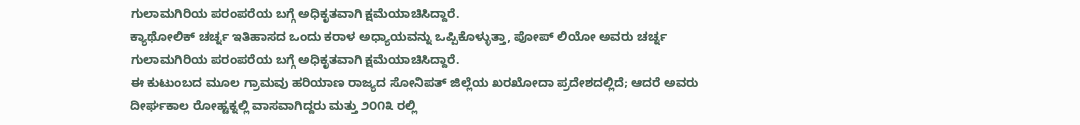ಗುಲಾಮಗಿರಿಯ ಪರಂಪರೆಯ ಬಗ್ಗೆ ಅಧಿಕೃತವಾಗಿ ಕ್ಷಮೆಯಾಚಿಸಿದ್ದಾರೆ.
ಕ್ಯಾಥೋಲಿಕ್ ಚರ್ಚ್ನ ಇತಿಹಾಸದ ಒಂದು ಕರಾಳ ಅಧ್ಯಾಯವನ್ನು ಒಪ್ಪಿಕೊಳ್ಳುತ್ತಾ, ಪೋಪ್ ಲಿಯೋ ಅವರು ಚರ್ಚ್ನ ಗುಲಾಮಗಿರಿಯ ಪರಂಪರೆಯ ಬಗ್ಗೆ ಅಧಿಕೃತವಾಗಿ ಕ್ಷಮೆಯಾಚಿಸಿದ್ದಾರೆ.
ಈ ಕುಟುಂಬದ ಮೂಲ ಗ್ರಾಮವು ಹರಿಯಾಣ ರಾಜ್ಯದ ಸೋನಿಪತ್ ಜಿಲ್ಲೆಯ ಖರಖೋದಾ ಪ್ರದೇಶದಲ್ಲಿದೆ; ಆದರೆ ಅವರು ದೀರ್ಘಕಾಲ ರೋಹ್ಟಕ್ನಲ್ಲಿ ವಾಸವಾಗಿದ್ದರು ಮತ್ತು ೨೦೧೩ ರಲ್ಲಿ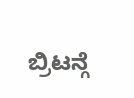ಬ್ರಿಟನ್ಗೆ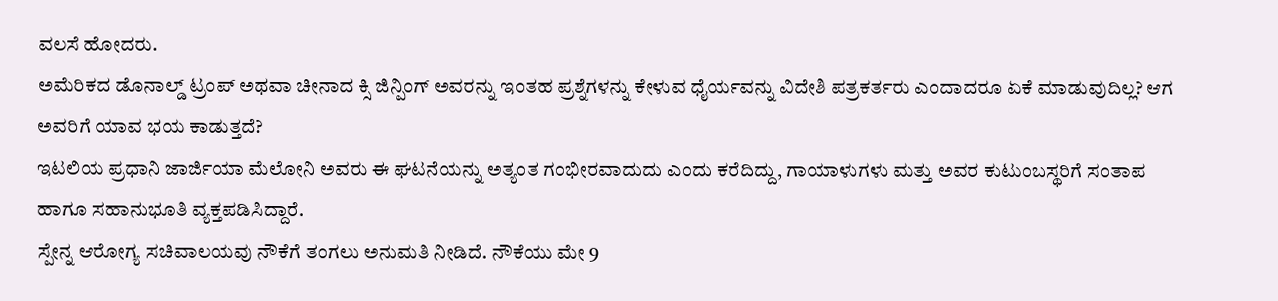ವಲಸೆ ಹೋದರು.
ಅಮೆರಿಕದ ಡೊನಾಲ್ಡ್ ಟ್ರಂಪ್ ಅಥವಾ ಚೀನಾದ ಕ್ಸಿ ಜಿನ್ಪಿಂಗ್ ಅವರನ್ನು ಇಂತಹ ಪ್ರಶ್ನೆಗಳನ್ನು ಕೇಳುವ ಧೈರ್ಯವನ್ನು ವಿದೇಶಿ ಪತ್ರಕರ್ತರು ಎಂದಾದರೂ ಏಕೆ ಮಾಡುವುದಿಲ್ಲ? ಆಗ ಅವರಿಗೆ ಯಾವ ಭಯ ಕಾಡುತ್ತದೆ?
ಇಟಲಿಯ ಪ್ರಧಾನಿ ಜಾರ್ಜಿಯಾ ಮೆಲೋನಿ ಅವರು ಈ ಘಟನೆಯನ್ನು ಅತ್ಯಂತ ಗಂಭೀರವಾದುದು ಎಂದು ಕರೆದಿದ್ದು, ಗಾಯಾಳುಗಳು ಮತ್ತು ಅವರ ಕುಟುಂಬಸ್ಥರಿಗೆ ಸಂತಾಪ ಹಾಗೂ ಸಹಾನುಭೂತಿ ವ್ಯಕ್ತಪಡಿಸಿದ್ದಾರೆ.
ಸ್ಪೇನ್ನ ಆರೋಗ್ಯ ಸಚಿವಾಲಯವು ನೌಕೆಗೆ ತಂಗಲು ಅನುಮತಿ ನೀಡಿದೆ. ನೌಕೆಯು ಮೇ 9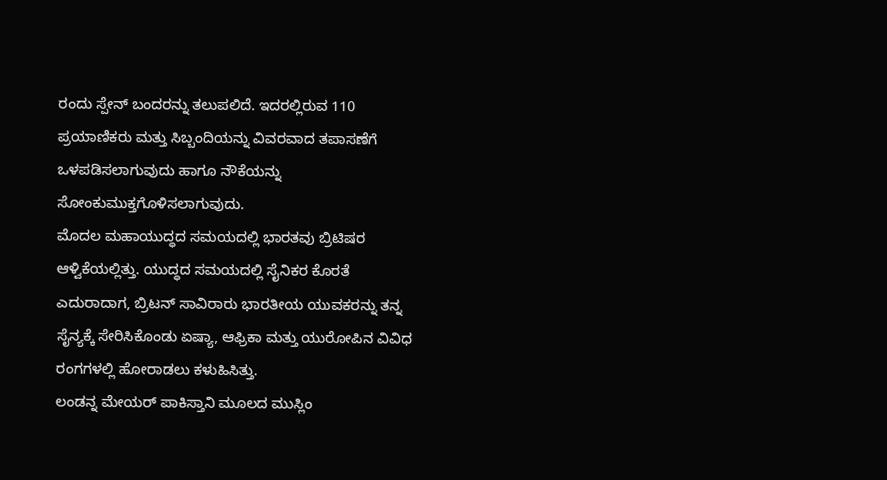ರಂದು ಸ್ಪೇನ್ ಬಂದರನ್ನು ತಲುಪಲಿದೆ. ಇದರಲ್ಲಿರುವ 110 ಪ್ರಯಾಣಿಕರು ಮತ್ತು ಸಿಬ್ಬಂದಿಯನ್ನು ವಿವರವಾದ ತಪಾಸಣೆಗೆ ಒಳಪಡಿಸಲಾಗುವುದು ಹಾಗೂ ನೌಕೆಯನ್ನು ಸೋಂಕುಮುಕ್ತಗೊಳಿಸಲಾಗುವುದು.
ಮೊದಲ ಮಹಾಯುದ್ಧದ ಸಮಯದಲ್ಲಿ ಭಾರತವು ಬ್ರಿಟಿಷರ ಆಳ್ವಿಕೆಯಲ್ಲಿತ್ತು. ಯುದ್ಧದ ಸಮಯದಲ್ಲಿ ಸೈನಿಕರ ಕೊರತೆ ಎದುರಾದಾಗ, ಬ್ರಿಟನ್ ಸಾವಿರಾರು ಭಾರತೀಯ ಯುವಕರನ್ನು ತನ್ನ ಸೈನ್ಯಕ್ಕೆ ಸೇರಿಸಿಕೊಂಡು ಏಷ್ಯಾ, ಆಫ್ರಿಕಾ ಮತ್ತು ಯುರೋಪಿನ ವಿವಿಧ ರಂಗಗಳಲ್ಲಿ ಹೋರಾಡಲು ಕಳುಹಿಸಿತ್ತು.
ಲಂಡನ್ನ ಮೇಯರ್ ಪಾಕಿಸ್ತಾನಿ ಮೂಲದ ಮುಸ್ಲಿಂ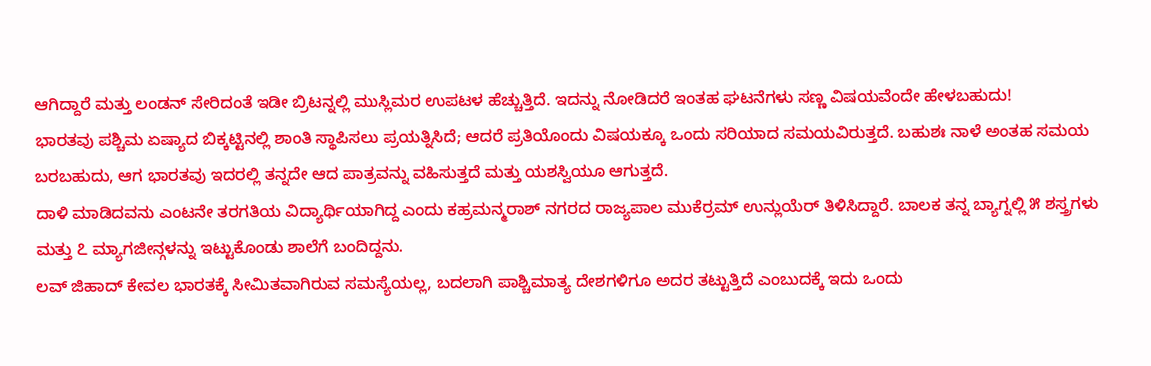ಆಗಿದ್ದಾರೆ ಮತ್ತು ಲಂಡನ್ ಸೇರಿದಂತೆ ಇಡೀ ಬ್ರಿಟನ್ನಲ್ಲಿ ಮುಸ್ಲಿಮರ ಉಪಟಳ ಹೆಚ್ಚುತ್ತಿದೆ. ಇದನ್ನು ನೋಡಿದರೆ ಇಂತಹ ಘಟನೆಗಳು ಸಣ್ಣ ವಿಷಯವೆಂದೇ ಹೇಳಬಹುದು!
ಭಾರತವು ಪಶ್ಚಿಮ ಏಷ್ಯಾದ ಬಿಕ್ಕಟ್ಟಿನಲ್ಲಿ ಶಾಂತಿ ಸ್ಥಾಪಿಸಲು ಪ್ರಯತ್ನಿಸಿದೆ; ಆದರೆ ಪ್ರತಿಯೊಂದು ವಿಷಯಕ್ಕೂ ಒಂದು ಸರಿಯಾದ ಸಮಯವಿರುತ್ತದೆ. ಬಹುಶಃ ನಾಳೆ ಅಂತಹ ಸಮಯ ಬರಬಹುದು, ಆಗ ಭಾರತವು ಇದರಲ್ಲಿ ತನ್ನದೇ ಆದ ಪಾತ್ರವನ್ನು ವಹಿಸುತ್ತದೆ ಮತ್ತು ಯಶಸ್ವಿಯೂ ಆಗುತ್ತದೆ.
ದಾಳಿ ಮಾಡಿದವನು ಎಂಟನೇ ತರಗತಿಯ ವಿದ್ಯಾರ್ಥಿಯಾಗಿದ್ದ ಎಂದು ಕಹ್ರಮನ್ಮರಾಶ್ ನಗರದ ರಾಜ್ಯಪಾಲ ಮುಕೆರ್ರಮ್ ಉನ್ಲುಯೆರ್ ತಿಳಿಸಿದ್ದಾರೆ. ಬಾಲಕ ತನ್ನ ಬ್ಯಾಗ್ನಲ್ಲಿ ೫ ಶಸ್ತ್ರಗಳು ಮತ್ತು ೭ ಮ್ಯಾಗಜೀನ್ಗಳನ್ನು ಇಟ್ಟುಕೊಂಡು ಶಾಲೆಗೆ ಬಂದಿದ್ದನು.
ಲವ್ ಜಿಹಾದ್ ಕೇವಲ ಭಾರತಕ್ಕೆ ಸೀಮಿತವಾಗಿರುವ ಸಮಸ್ಯೆಯಲ್ಲ, ಬದಲಾಗಿ ಪಾಶ್ಚಿಮಾತ್ಯ ದೇಶಗಳಿಗೂ ಅದರ ತಟ್ಟುತ್ತಿದೆ ಎಂಬುದಕ್ಕೆ ಇದು ಒಂದು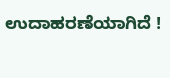ಉದಾಹರಣೆಯಾಗಿದೆ !